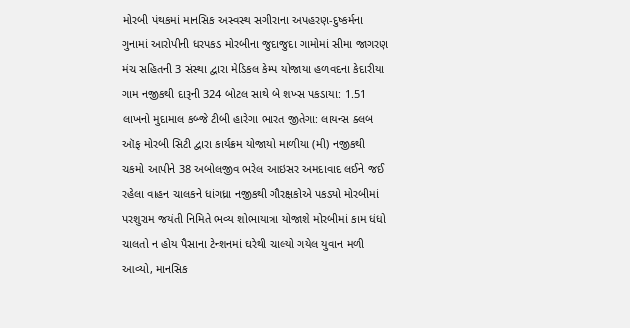મોરબી પંથકમાં માનસિક અસ્વસ્થ સગીરાના અપહરણ-દુષ્કર્મના ગુનામાં આરોપીની ધરપકડ મોરબીના જુદાજુદા ગામોમાં સીમા જાગરણ મંચ સહિતની 3 સંસ્થા દ્વારા મેડિકલ કેમ્પ યોજાયા હળવદના કેદારીયા ગામ નજીકથી દારૂની 324 બોટલ સાથે બે શખ્સ પકડાયા: 1.51 લાખનો મુદામાલ કબ્જે ટીબી હારેગા ભારત જીતેગા: લાયન્સ ક્લબ ઑફ મોરબી સિટી દ્વારા કાર્યક્રમ યોજાયો માળીયા (મી) નજીકથી ચકમો આપીને 38 અબોલજીવ ભરેલ આઇસર અમદાવાદ લઈને જઈ રહેલા વાહન ચાલકને ધાંગધ્રા નજીકથી ગૌરક્ષકોએ પકડ્યો મોરબીમાં પરશુરામ જયંતી નિમિતે ભવ્ય શોભાયાત્રા યોજાશે મોરબીમાં કામ ધંધો ચાલતો ન હોય પૈસાના ટેન્શનમાં ઘરેથી ચાલ્યો ગયેલ યુવાન મળી આવ્યો, માનસિક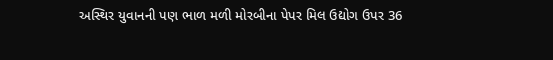અસ્થિર યુવાનની પણ ભાળ મળી મોરબીના પેપર મિલ ઉદ્યોગ ઉપર 36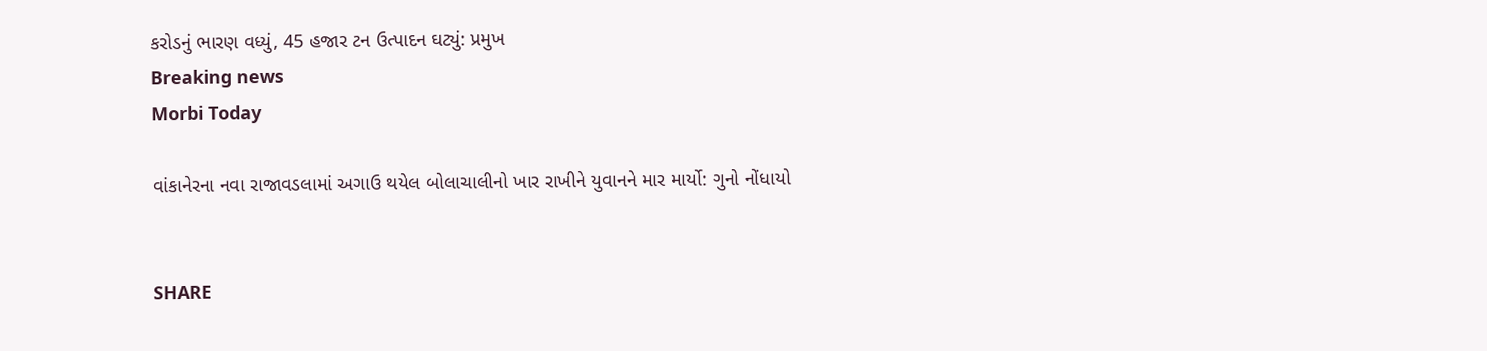કરોડનું ભારણ વધ્યું, 45 હજાર ટન ઉત્પાદન ઘટ્યું: પ્રમુખ
Breaking news
Morbi Today

વાંકાનેરના નવા રાજાવડલામાં અગાઉ થયેલ બોલાચાલીનો ખાર રાખીને યુવાનને માર માર્યો: ગુનો નોંધાયો


SHARE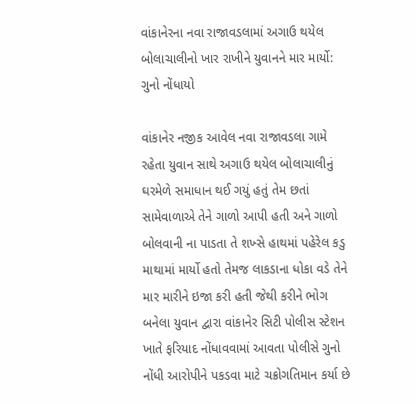વાંકાનેરના નવા રાજાવડલામાં અગાઉ થયેલ બોલાચાલીનો ખાર રાખીને યુવાનને માર માર્યો: ગુનો નોંધાયો

વાંકાનેર નજીક આવેલ નવા રાજાવડલા ગામે રહેતા યુવાન સાથે અગાઉ થયેલ બોલાચાલીનું ઘરમેળે સમાધાન થઈ ગયું હતું તેમ છતાં સામેવાળાએ તેને ગાળો આપી હતી અને ગાળો બોલવાની ના પાડતા તે શખ્સે હાથમાં પહેરેલ કડુ માથામાં માર્યો હતો તેમજ લાકડાના ધોકા વડે તેને માર મારીને ઇજા કરી હતી જેથી કરીને ભોગ બનેલા યુવાન દ્વારા વાંકાનેર સિટી પોલીસ સ્ટેશન ખાતે ફરિયાદ નોંધાવવામાં આવતા પોલીસે ગુનો નોંધી આરોપીને પકડવા માટે ચક્રોગતિમાન કર્યા છે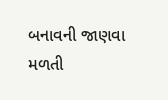બનાવની જાણવા મળતી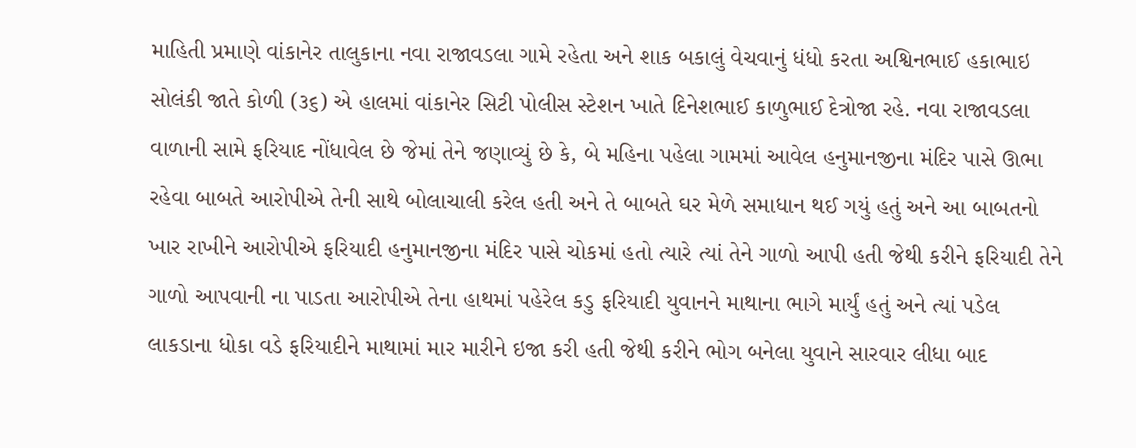માહિતી પ્રમાણે વાંકાનેર તાલુકાના નવા રાજાવડલા ગામે રહેતા અને શાક બકાલું વેચવાનું ધંધો કરતા અશ્વિનભાઈ હકાભાઇ સોલંકી જાતે કોળી (૩૬) એ હાલમાં વાંકાનેર સિટી પોલીસ સ્ટેશન ખાતે દિનેશભાઈ કાળુભાઈ દેત્રોજા રહે. નવા રાજાવડલા વાળાની સામે ફરિયાદ નોંધાવેલ છે જેમાં તેને જણાવ્યું છે કે, બે મહિના પહેલા ગામમાં આવેલ હનુમાનજીના મંદિર પાસે ઊભા રહેવા બાબતે આરોપીએ તેની સાથે બોલાચાલી કરેલ હતી અને તે બાબતે ઘર મેળે સમાધાન થઈ ગયું હતું અને આ બાબતનો ખાર રાખીને આરોપીએ ફરિયાદી હનુમાનજીના મંદિર પાસે ચોકમાં હતો ત્યારે ત્યાં તેને ગાળો આપી હતી જેથી કરીને ફરિયાદી તેને ગાળો આપવાની ના પાડતા આરોપીએ તેના હાથમાં પહેરેલ કડુ ફરિયાદી યુવાનને માથાના ભાગે માર્યું હતું અને ત્યાં પડેલ લાકડાના ધોકા વડે ફરિયાદીને માથામાં માર મારીને ઇજા કરી હતી જેથી કરીને ભોગ બનેલા યુવાને સારવાર લીધા બાદ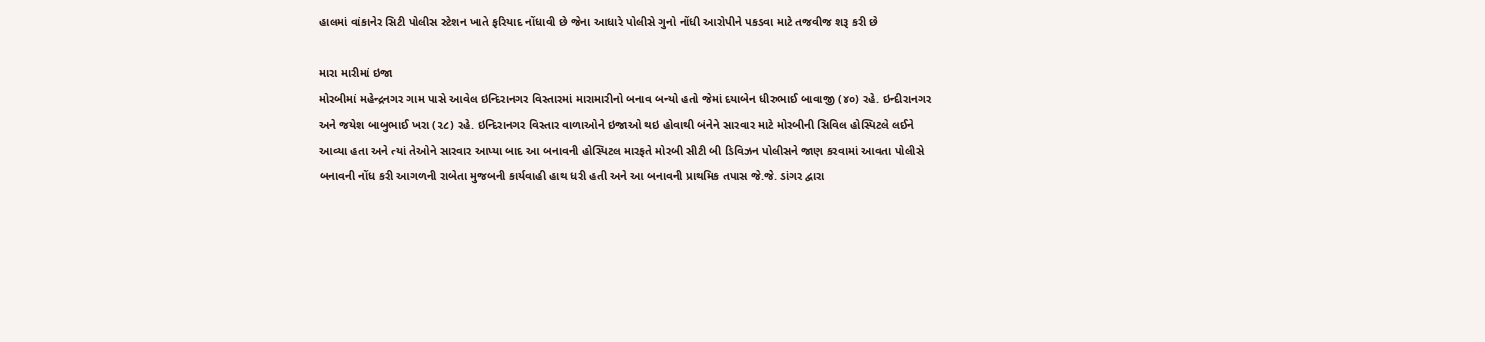હાલમાં વાંકાનેર સિટી પોલીસ સ્ટેશન ખાતે ફરિયાદ નોંધાવી છે જેના આધારે પોલીસે ગુનો નોંધી આરોપીને પકડવા માટે તજવીજ શરૂ કરી છે

મારા મારીમાં ઇજા
મોરબીમાં મહેન્દ્રનગર ગામ પાસે આવેલ ઇન્દિરાનગર વિસ્તારમાં મારામારીનો બનાવ બન્યો હતો જેમાં દયાબેન ધીરુભાઈ બાવાજી (૪૦) રહે. ઇન્દીરાનગર અને જયેશ બાબુભાઈ ખરા (૨૮) રહે. ઇન્દિરાનગર વિસ્તાર વાળાઓને ઇજાઓ થઇ હોવાથી બંનેને સારવાર માટે મોરબીની સિવિલ હોસ્પિટલે લઈને આવ્યા હતા અને ત્યાં તેઓને સારવાર આપ્યા બાદ આ બનાવની હોસ્પિટલ મારફતે મોરબી સીટી બી ડિવિઝન પોલીસને જાણ કરવામાં આવતા પોલીસે બનાવની નોંધ કરી આગળની રાબેતા મુજબની કાર્યવાહી હાથ ધરી હતી અને આ બનાવની પ્રાથમિક તપાસ જે.જે. ડાંગર દ્વારા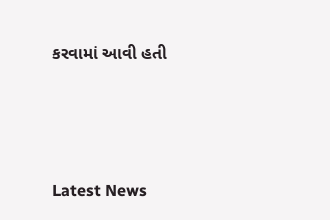કરવામાં આવી હતી






Latest News